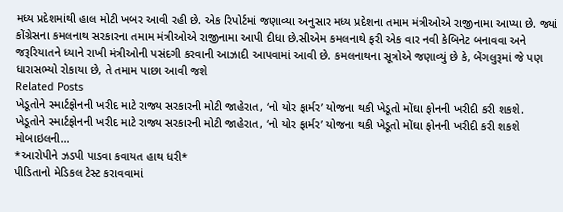મધ્ય પ્રદેશમાંથી હાલ મોટી ખબર આવી રહી છે. એક રિપોર્ટમાં જણાવ્યા અનુસાર મધ્ય પ્રદેશના તમામ મંત્રીઓએ રાજીનામા આપ્યા છે. જ્યાં કોંગ્રેસના કમલનાથ સરકારના તમામ મંત્રીઓએ રાજીનામા આપી દીધા છે.સીએમ કમલનાથે ફરી એક વાર નવી કેબિનેટ બનાવવા અને જરૂરિયાતને ધ્યાને રાખી મંત્રીઓની પસંદગી કરવાની આઝાદી આપવામાં આવી છે. કમલનાથના સૂત્રોએ જણાવ્યું છે કે, બેંગલુરૂમાં જે પણ ધારાસભ્યો રોકાયા છે, તે તમામ પાછા આવી જશે
Related Posts
ખેડૂતોને સ્માર્ટફોનની ખરીદ માટે રાજ્ય સરકારની મોટી જાહેરાત, ‘નો યોર ફાર્મર’ યોજના થકી ખેડૂતો મોંઘા ફોનની ખરીદી કરી શકશે.
ખેડૂતોને સ્માર્ટફોનની ખરીદ માટે રાજ્ય સરકારની મોટી જાહેરાત, ‘નો યોર ફાર્મર’ યોજના થકી ખેડૂતો મોંઘા ફોનની ખરીદી કરી શકશે મોબાઇલની…
*આરોપીને ઝડપી પાડવા કવાયત હાથ ધરી*
પીડિતાનો મેડિકલ ટેસ્ટ કરાવવામાં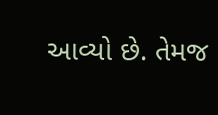આવ્યો છે. તેમજ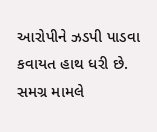આરોપીને ઝડપી પાડવા કવાયત હાથ ધરી છે. સમગ્ર મામલે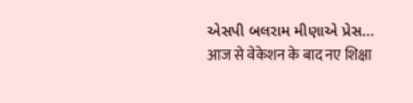એસપી બલરામ મીણાએ પ્રેસ…
आज से वेकेशन के बाद नए शिक्षा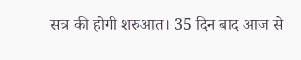सत्र की होगी शरुआत। 35 दिन बाद आज से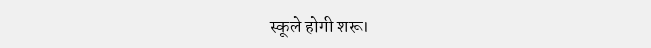स्कूले होगी शरू।